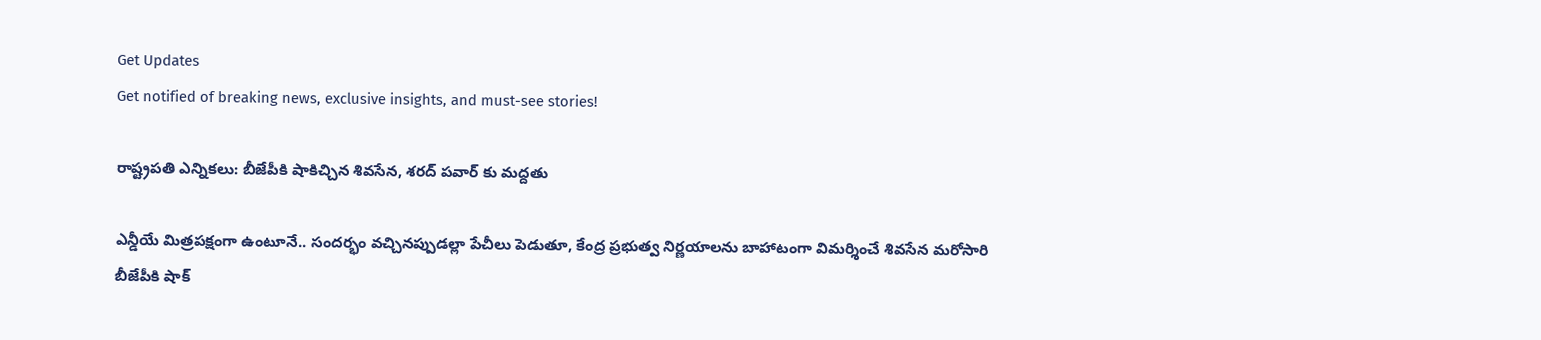Get Updates
Get notified of breaking news, exclusive insights, and must-see stories!

రాష్ట్రపతి ఎన్నికలు: బీజేపీకి షాకిచ్చిన శివసేన, శరద్‌ పవార్‌ కు మద్దతు

ఎన్డీయే మిత్రపక్షంగా ఉంటూనే.. సందర్భం వచ్చినప్పుడల్లా పేచీలు పెడుతూ, కేంద్ర ప్రభుత్వ నిర్ణయాలను బాహాటంగా విమర్శించే శివసేన మరోసారి బీజేపీకి షాక్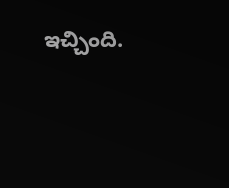ఇచ్చింది.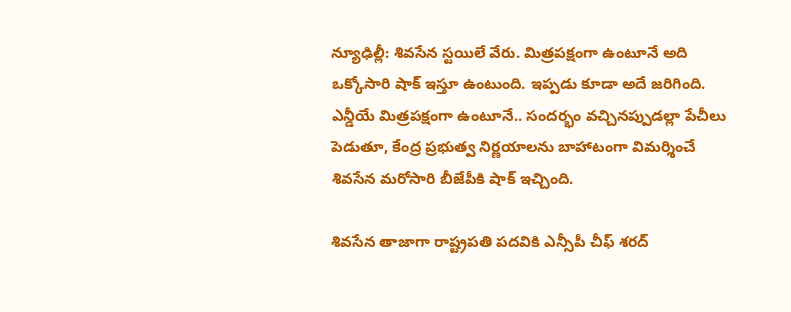న్యూఢిల్లీ: శివసేన స్టయిలే వేరు. మిత్రపక్షంగా ఉంటూనే అది ఒక్కోసారి షాక్ ఇస్తూ ఉంటుంది. ఇప్పడు కూడా అదే జరిగింది. ఎన్డీయే మిత్రపక్షంగా ఉంటూనే.. సందర్భం వచ్చినప్పుడల్లా పేచీలు పెడుతూ, కేంద్ర ప్రభుత్వ నిర్ణయాలను బాహాటంగా విమర్శించే శివసేన మరోసారి బీజేపీకి షాక్ ఇచ్చింది.

శివసేన తాజాగా రాష్ట్రపతి పదవికి ఎన్సీపీ చీఫ్‌ శరద్‌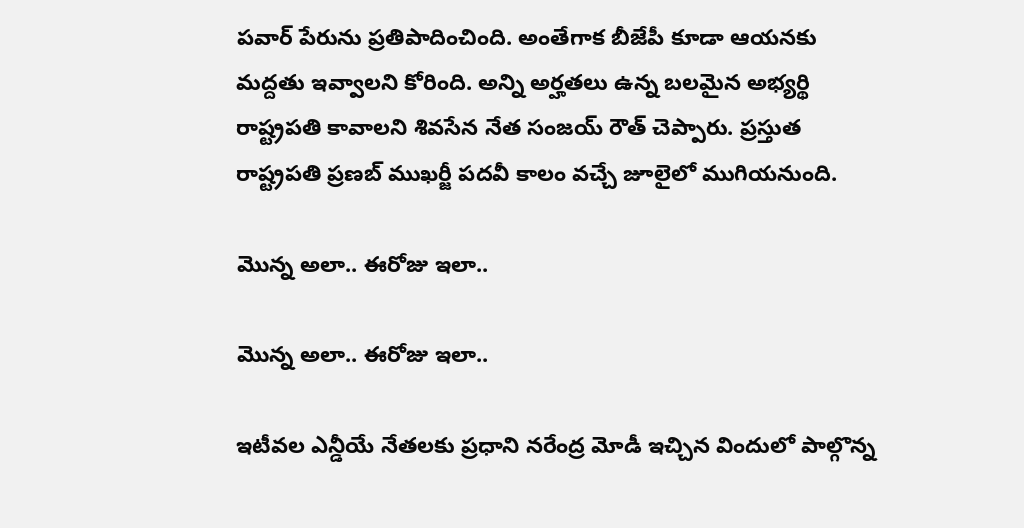పవార్‌ పేరును ప్రతిపాదించింది. అంతేగాక బీజేపీ కూడా ఆయనకు మద్దతు ఇవ్వాలని కోరింది. అన్ని అర్హతలు ఉన్న బలమైన అభ్యర్థి రాష్ట్రపతి కావాలని శివసేన నేత సంజయ్‌ రౌత్‌ చెప్పారు. ప్రస్తుత రాష్ట్రపతి ప్రణబ్‌ ముఖర్జీ పదవీ కాలం వచ్చే జూలైలో ముగియనుంది.

మొన్న అలా.. ఈరోజు ఇలా..

మొన్న అలా.. ఈరోజు ఇలా..

ఇటీవల ఎన్డీయే నేతలకు ప్రధాని నరేంద్ర మోడీ ఇచ్చిన విందులో పాల్గొన్న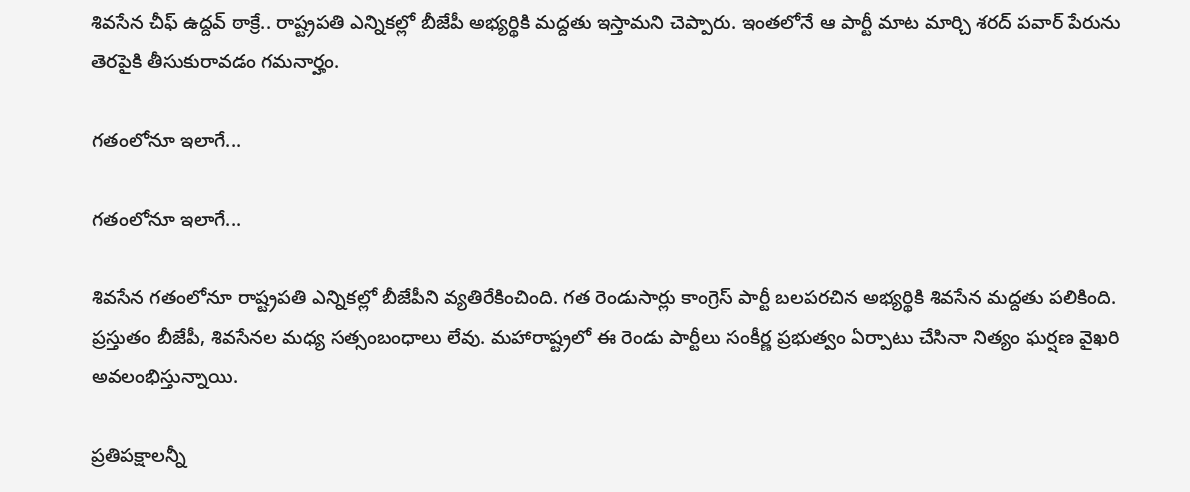శివసేన చీఫ్‌ ఉద్దవ్‌ ఠాక్రే.. రాష్ట్రపతి ఎన్నికల్లో బీజేపీ అభ్యర్థికి మద్దతు ఇస్తామని చెప్పారు. ఇంతలోనే ఆ పార్టీ మాట మార్చి శరద్‌ పవార్‌ పేరును తెరపైకి తీసుకురావడం గమనార్హం.

గతంలోనూ ఇలాగే...

గతంలోనూ ఇలాగే...

శివసేన గతంలోనూ రాష్ట్రపతి ఎన్నికల్లో బీజేపీని వ్యతిరేకించింది. గత రెండుసార్లు కాంగ్రెస్‌ పార్టీ బలపరచిన అభ్యర్థికి శివసేన మద్దతు పలికింది. ప్రస్తుతం బీజేపీ, శివసేనల మధ్య సత్సంబంధాలు లేవు. మహారాష్ట్రలో ఈ రెండు పార్టీలు సంకీర్ణ ప్రభుత్వం ఏర్పాటు చేసినా నిత్యం ఘర్షణ వైఖరి అవలంభిస్తున్నాయి.

ప్రతిపక్షాలన్నీ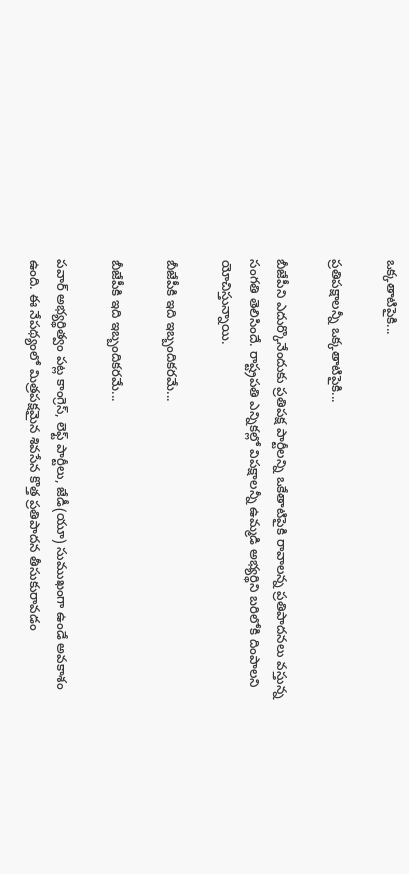ఒక్కతాటిపైకి...

ప్రతిపక్షాలన్నీ ఒక్కతాటిపైకి...

బీజేపీని ఎదుర్కొనేందుకు ప్రతిపక్ష పార్టీలన్ని ఒకేతాటిపైకి రావాలన్న ప్రతిపాదనలు వస్తున్న సంగతి తెలిసిందే. రాష్ట్రపతి ఎన్నికల్లో విపక్షాలన్నీ ఉమ్మడి అభ్యర్థిని బరిలోకి దింపాలని యోచిస్తున్నాయి.

బీజేపీకి ఇది ఇబ్బందికరమే...

బీజేపీకి ఇది ఇబ్బందికరమే...

పవార్‌ అభ్యర్థిత్వం పట్ల కాంగ్రెస్‌, లెఫ్ట్‌ పార్టీలు, జేడీ(యూ) సుముఖంగా ఉండే అవకాశం ఉంది. ఈ నేపథ్యంలో మిత్రపక్షమైన శివసేన కొత్త ప్రతిపాదన తీసుకురావడం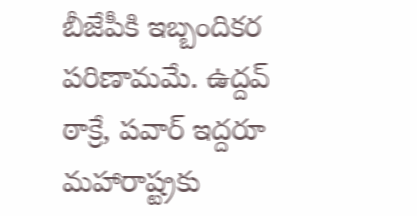బీజేపీకి ఇబ్బందికర పరిణామమే. ఉద్దవ్‌ ఠాక్రే, పవార్‌ ఇద్దరూ మహారాష్ట్రకు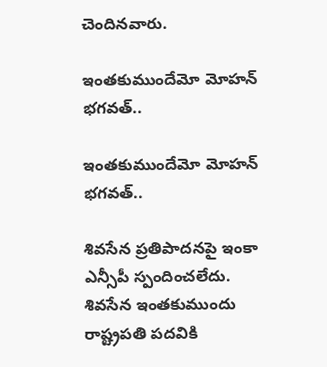చెందినవారు.

ఇంతకుముందేమో మోహన్‌ భగవత్‌..

ఇంతకుముందేమో మోహన్‌ భగవత్‌..

శివసేన ప్రతిపాదనపై ఇంకా ఎన్సీపీ స్పందించలేదు. శివసేన ఇంతకుముందు రాష్ట్రపతి పదవికి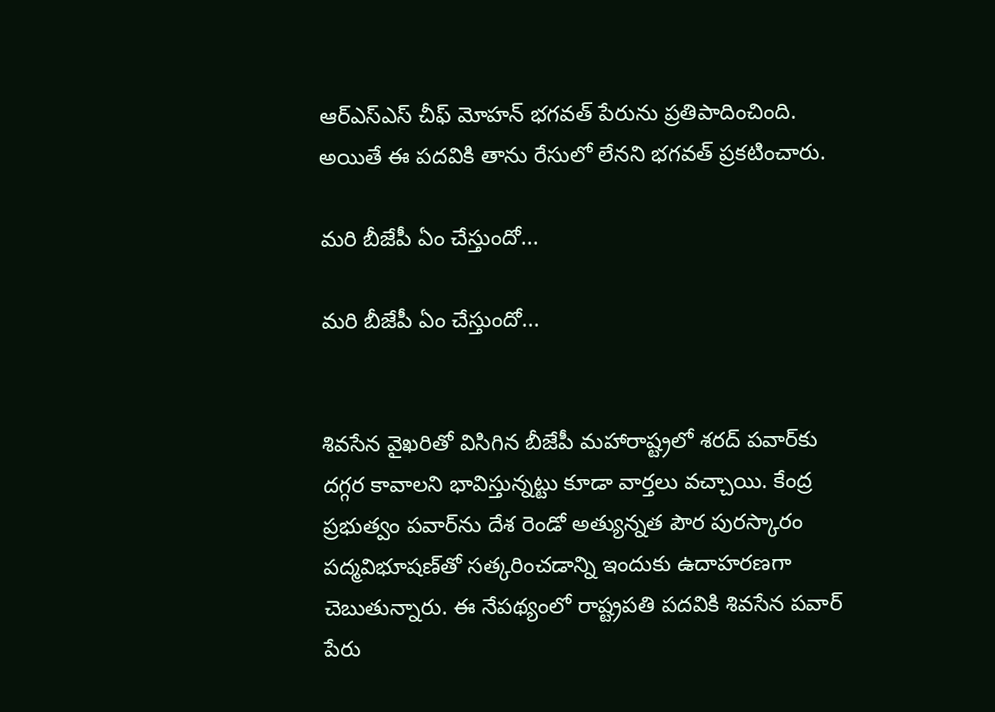ఆర్‌ఎస్ఎస్ చీఫ్‌ మోహన్‌ భగవత్‌ పేరును ప్రతిపాదించింది. అయితే ఈ పదవికి తాను రేసులో లేనని భగవత్‌ ప్రకటించారు.

మరి బీజేపీ ఏం చేస్తుందో...

మరి బీజేపీ ఏం చేస్తుందో...


శివసేన వైఖరితో విసిగిన బీజేపీ మహారాష్ట్రలో శరద్‌ పవార్‌కు దగ్గర కావాలని భావిస్తున్నట్టు కూడా వార్తలు వచ్చాయి. కేంద్ర ప్రభుత్వం పవార్‌ను దేశ రెండో అత్యున్నత పౌర పురస్కారం పద్మవిభూషణ్‌తో సత్కరించడాన్ని ఇందుకు ఉదాహరణగా చెబుతున్నారు. ఈ నేపథ్యంలో రాష్ట్రపతి పదవికి శివసేన పవార్‌ పేరు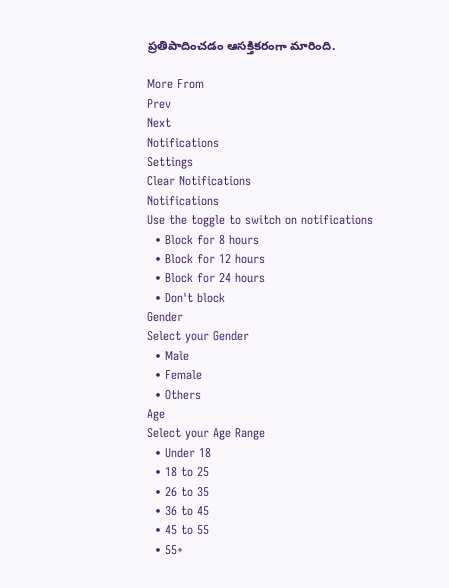ప్రతిపాదించడం ఆసక్తికరంగా మారింది.

More From
Prev
Next
Notifications
Settings
Clear Notifications
Notifications
Use the toggle to switch on notifications
  • Block for 8 hours
  • Block for 12 hours
  • Block for 24 hours
  • Don't block
Gender
Select your Gender
  • Male
  • Female
  • Others
Age
Select your Age Range
  • Under 18
  • 18 to 25
  • 26 to 35
  • 36 to 45
  • 45 to 55
  • 55+